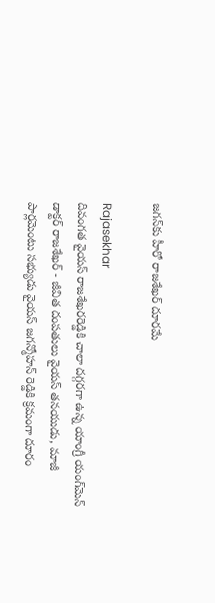జగన్‌కు హీరో రాజశేఖర్ దూరమే

Rajasekhar
దివంగత వైయస్ రాజశేఖరరెడ్డికి చాలా దగ్గరగా ఉన్న యాంగ్రీ యంగ్‌మెన్ డాక్టర్ రాజశేఖర్ - జీవిత దంపతులు వైయస్ తనయుడు, మాజీ పార్లమెంటు సభ్యుడు వైయస్ జగన్మోహన్ రెడ్డికి క్రమంగా దూరం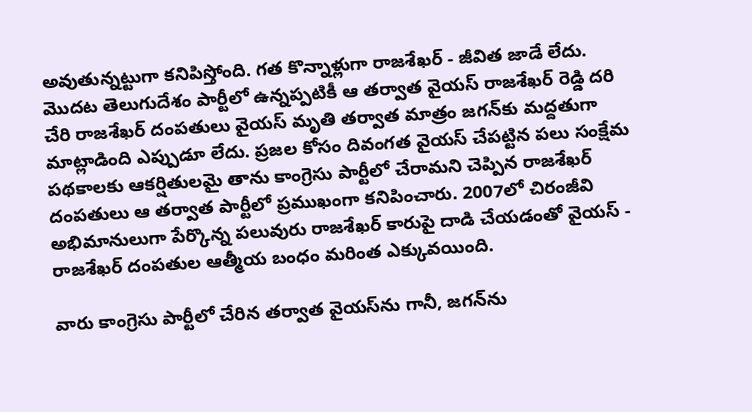అవుతున్నట్టుగా కనిపిస్తోంది. గత కొన్నాళ్లుగా రాజశేఖర్ - జీవిత జాడే లేదు. మొదట తెలుగుదేశం పార్టీలో ఉన్నప్పటికీ ఆ తర్వాత వైయస్ రాజశేఖర్ రెడ్డి దరి చేరి రాజశేఖర్ దంపతులు వైయస్ మృతి తర్వాత మాత్రం జగన్‌కు మద్దతుగా మాట్లాడింది ఎప్పుడూ లేదు. ప్రజల కోసం దివంగత వైయస్ చేపట్టిన పలు సంక్షేమ పథకాలకు ఆకర్షితులమై తాను కాంగ్రెసు పార్టీలో చేరామని చెప్పిన రాజశేఖర్ దంపతులు ఆ తర్వాత పార్టీలో ప్రముఖంగా కనిపించారు. 2007లో చిరంజీవి అభిమానులుగా పేర్కొన్న పలువురు రాజశేఖర్ కారుపై దాడి చేయడంతో వైయస్ - రాజశేఖర్ దంపతుల ఆత్మీయ బంధం మరింత ఎక్కువయింది.

వారు కాంగ్రెసు పార్టీలో చేరిన తర్వాత వైయస్‌ను గానీ, జగన్‌ను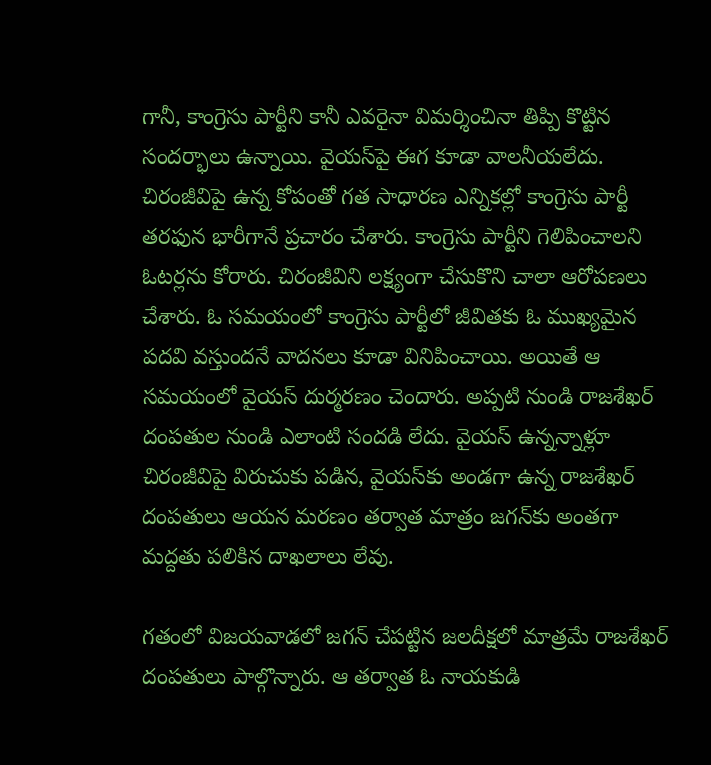గానీ, కాంగ్రెసు పార్టీని కానీ ఎవరైనా విమర్శించినా తిప్పి కొట్టిన సందర్భాలు ఉన్నాయి. వైయస్‌పై ఈగ కూడా వాలనీయలేదు. చిరంజీవిపై ఉన్న కోపంతో గత సాధారణ ఎన్నికల్లో కాంగ్రెసు పార్టీ తరఫున భారీగానే ప్రచారం చేశారు. కాంగ్రెసు పార్టీని గెలిపించాలని ఓటర్లను కోరారు. చిరంజీవిని లక్ష్యంగా చేసుకొని చాలా ఆరోపణలు చేశారు. ఓ సమయంలో కాంగ్రెసు పార్టీలో జీవితకు ఓ ముఖ్యమైన పదవి వస్తుందనే వాదనలు కూడా వినిపించాయి. అయితే ఆ సమయంలో వైయస్ దుర్మరణం చెందారు. అప్పటి నుండి రాజశేఖర్ దంపతుల నుండి ఎలాంటి సందడి లేదు. వైయస్ ఉన్నన్నాళ్లూ చిరంజీవిపై విరుచుకు పడిన, వైయస్‌కు అండగా ఉన్న రాజశేఖర్ దంపతులు ఆయన మరణం తర్వాత మాత్రం జగన్‌కు అంతగా మద్దతు పలికిన దాఖలాలు లేవు.

గతంలో విజయవాడలో జగన్ చేపట్టిన జలదీక్షలో మాత్రమే రాజశేఖర్ దంపతులు పాల్గొన్నారు. ఆ తర్వాత ఓ నాయకుడి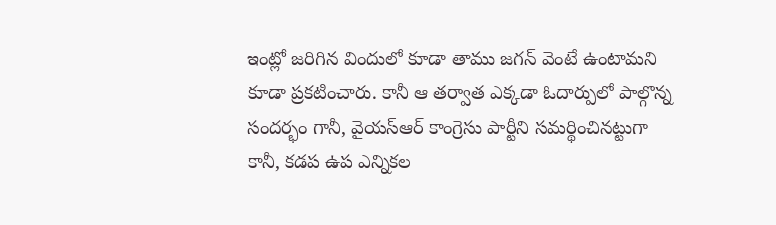ఇంట్లో జరిగిన విందులో కూడా తాము జగన్ వెంటే ఉంటామని కూడా ప్రకటించారు. కానీ ఆ తర్వాత ఎక్కడా ఓదార్పులో పాల్గొన్న సందర్భం గానీ, వైయస్ఆర్ కాంగ్రెసు పార్టీని సమర్థించినట్టుగా కానీ, కడప ఉప ఎన్నికల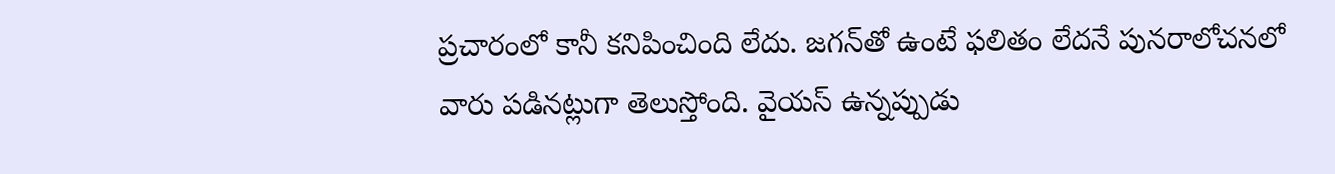ప్రచారంలో కానీ కనిపించింది లేదు. జగన్‌తో ఉంటే ఫలితం లేదనే పునరాలోచనలో వారు పడినట్లుగా తెలుస్తోంది. వైయస్ ఉన్నప్పుడు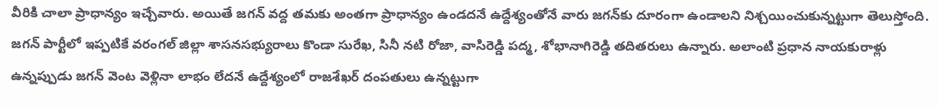వీరికి చాలా ప్రాధాన్యం ఇచ్చేవారు. అయితే జగన్ వద్ద తమకు అంతగా ప్రాధాన్యం ఉండదనే ఉద్దేశ్యంతోనే వారు జగన్‌కు దూరంగా ఉండాలని నిశ్చయించుకున్నట్టుగా తెలుస్తోంది. జగన్ పార్టీలో ఇప్పటికే వరంగల్ జిల్లా శాసనసభ్యురాలు కొండా సురేఖ, సినీ నటి రోజా, వాసిరెడ్డి పద్మ, శోభానాగిరెడ్డి తదితరులు ఉన్నారు. అలాంటి ప్రధాన నాయకురాళ్లు ఉన్నప్పుడు జగన్ వెంట వెళ్లినా లాభం లేదనే ఉద్దేశ్యంలో రాజశేఖర్ దంపతులు ఉన్నట్టుగా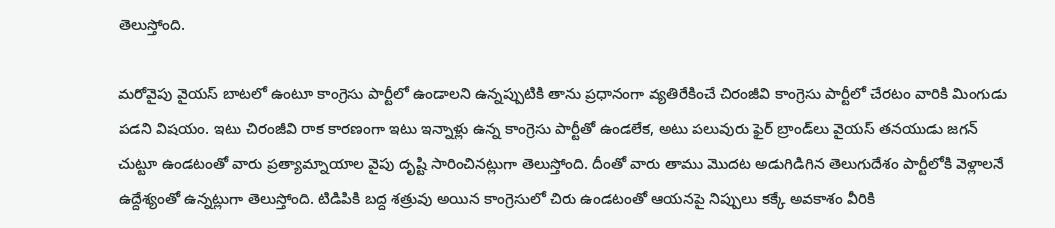తెలుస్తోంది.

మరోవైపు వైయస్ బాటలో ఉంటూ కాంగ్రెసు పార్టీలో ఉండాలని ఉన్నప్పుటికి తాను ప్రధానంగా వ్యతిరేకించే చిరంజీవి కాంగ్రెసు పార్టీలో చేరటం వారికి మింగుడు పడని విషయం. ఇటు చిరంజీవి రాక కారణంగా ఇటు ఇన్నాళ్లు ఉన్న కాంగ్రెసు పార్టీతో ఉండలేక, అటు పలువురు ఫైర్ బ్రాండ్‌లు వైయస్ తనయుడు జగన్ చుట్టూ ఉండటంతో వారు ప్రత్యామ్నాయాల వైపు దృష్టి సారించినట్లుగా తెలుస్తోంది. దీంతో వారు తాము మొదట అడుగిడిగిన తెలుగుదేశం పార్టీలోకి వెళ్లాలనే ఉద్దేశ్యంతో ఉన్నట్లుగా తెలుస్తోంది. టిడిపికి బద్ద శత్రువు అయిన కాంగ్రెసులో చిరు ఉండటంతో ఆయనపై నిప్పులు కక్కే అవకాశం వీరికి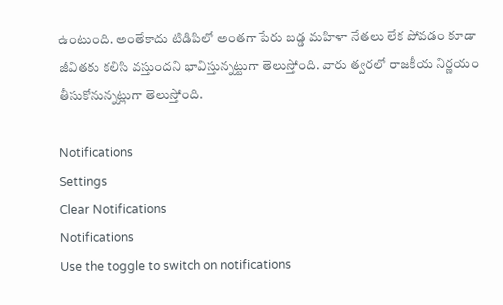ఉంటుంది. అంతేకాదు టిడిపిలో అంతగా పేరు బడ్డ మహిళా నేతలు లేక పోవడం కూడా జీవితకు కలిసి వస్తుందని భావిస్తున్నట్టుగా తెలుస్తోంది. వారు త్వరలో రాజకీయ నిర్ణయం తీసుకోనున్నట్లుగా తెలుస్తోంది.

Notifications
Settings
Clear Notifications
Notifications
Use the toggle to switch on notifications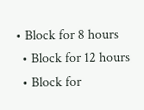• Block for 8 hours
  • Block for 12 hours
  • Block for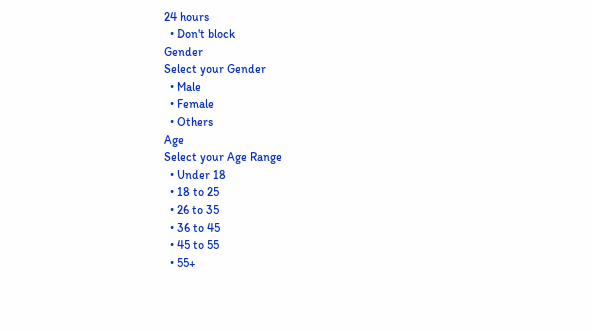24 hours
  • Don't block
Gender
Select your Gender
  • Male
  • Female
  • Others
Age
Select your Age Range
  • Under 18
  • 18 to 25
  • 26 to 35
  • 36 to 45
  • 45 to 55
  • 55+